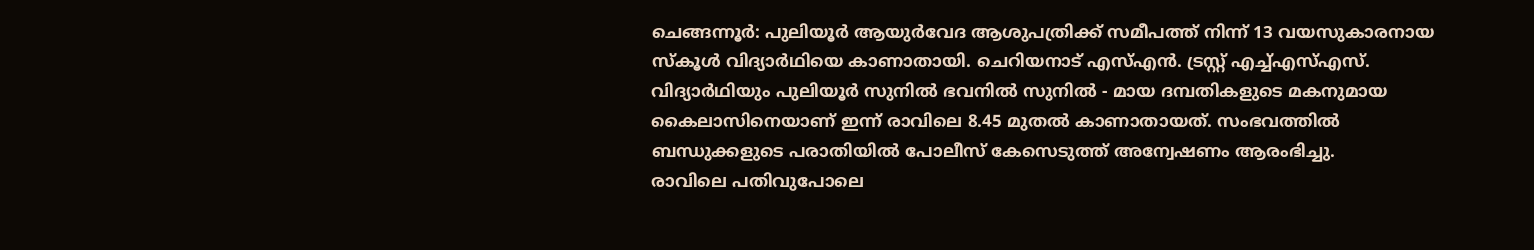ചെങ്ങന്നൂർ: പുലിയൂർ ആയുർവേദ ആശുപത്രിക്ക് സമീപത്ത് നിന്ന് 13 വയസുകാരനായ സ്കൂൾ വിദ്യാർഥിയെ കാണാതായി. ചെറിയനാട് എസ്എൻ. ട്രസ്റ്റ് എച്ച്എസ്എസ്. വിദ്യാർഥിയും പുലിയൂർ സുനിൽ ഭവനിൽ സുനിൽ - മായ ദമ്പതികളുടെ മകനുമായ കൈലാസിനെയാണ് ഇന്ന് രാവിലെ 8.45 മുതൽ കാണാതായത്. സംഭവത്തിൽ ബന്ധുക്കളുടെ പരാതിയിൽ പോലീസ് കേസെടുത്ത് അന്വേഷണം ആരംഭിച്ചു.
രാവിലെ പതിവുപോലെ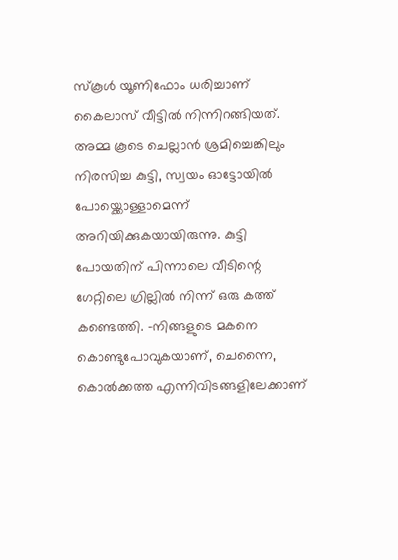സ്കൂൾ യൂണിഫോം ധരിച്ചാണ് കൈലാസ് വീട്ടിൽ നിന്നിറങ്ങിയത്. അമ്മ കൂടെ ചെല്ലാൻ ശ്രമിച്ചെങ്കിലും നിരസിച്ച കുട്ടി, സ്വയം ഓട്ടോയിൽ പോയ്ക്കൊള്ളാമെന്ന് അറിയിക്കുകയായിരുന്നു. കുട്ടി പോയതിന് പിന്നാലെ വീടിന്റെ ഗേറ്റിലെ ഗ്രില്ലിൽ നിന്ന് ഒരു കത്ത് കണ്ടെത്തി. -നിങ്ങളുടെ മകനെ കൊണ്ടുപോവുകയാണ്, ചെന്നൈ, കൊൽക്കത്ത എന്നിവിടങ്ങളിലേക്കാണ്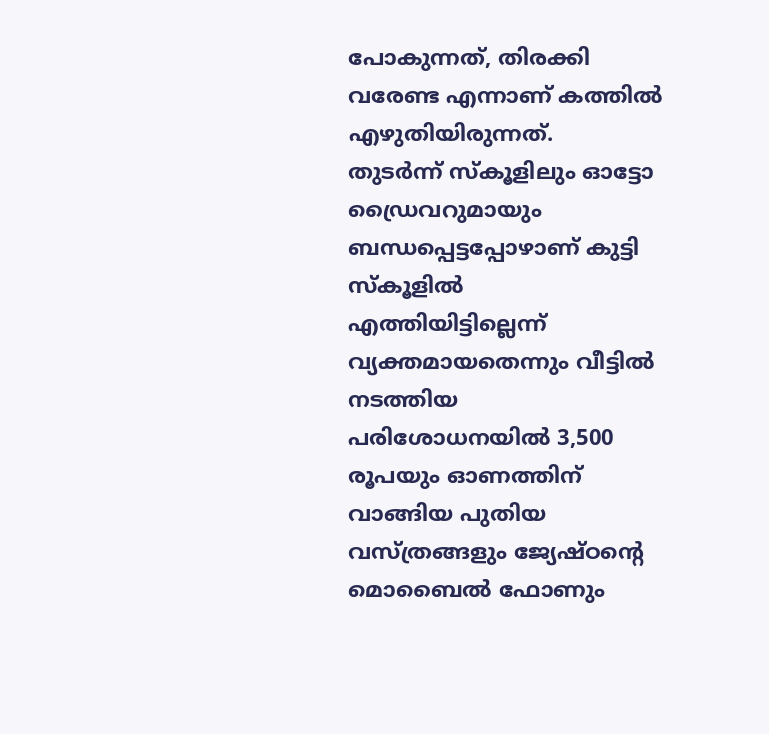പോകുന്നത്, തിരക്കി വരേണ്ട എന്നാണ് കത്തിൽ എഴുതിയിരുന്നത്.
തുടർന്ന് സ്കൂളിലും ഓട്ടോ ഡ്രൈവറുമായും ബന്ധപ്പെട്ടപ്പോഴാണ് കുട്ടി സ്കൂളിൽ എത്തിയിട്ടില്ലെന്ന് വ്യക്തമായതെന്നും വീട്ടിൽ നടത്തിയ പരിശോധനയിൽ 3,500 രൂപയും ഓണത്തിന് വാങ്ങിയ പുതിയ വസ്ത്രങ്ങളും ജ്യേഷ്ഠന്റെ മൊബൈൽ ഫോണും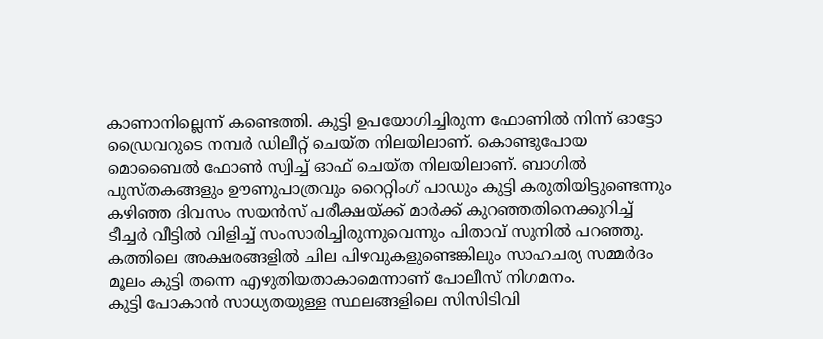കാണാനില്ലെന്ന് കണ്ടെത്തി. കുട്ടി ഉപയോഗിച്ചിരുന്ന ഫോണിൽ നിന്ന് ഓട്ടോ ഡ്രൈവറുടെ നമ്പർ ഡിലീറ്റ് ചെയ്ത നിലയിലാണ്. കൊണ്ടുപോയ മൊബൈൽ ഫോൺ സ്വിച്ച് ഓഫ് ചെയ്ത നിലയിലാണ്. ബാഗിൽ പുസ്തകങ്ങളും ഊണുപാത്രവും റൈറ്റിംഗ് പാഡും കുട്ടി കരുതിയിട്ടുണ്ടെന്നും കഴിഞ്ഞ ദിവസം സയൻസ് പരീക്ഷയ്ക്ക് മാർക്ക് കുറഞ്ഞതിനെക്കുറിച്ച് ടീച്ചർ വീട്ടിൽ വിളിച്ച് സംസാരിച്ചിരുന്നുവെന്നും പിതാവ് സുനിൽ പറഞ്ഞു.
കത്തിലെ അക്ഷരങ്ങളിൽ ചില പിഴവുകളുണ്ടെങ്കിലും സാഹചര്യ സമ്മർദം മൂലം കുട്ടി തന്നെ എഴുതിയതാകാമെന്നാണ് പോലീസ് നിഗമനം.
കുട്ടി പോകാൻ സാധ്യതയുള്ള സ്ഥലങ്ങളിലെ സിസിടിവി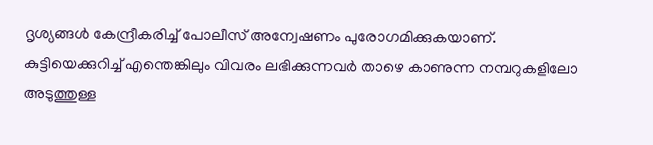ദൃശ്യങ്ങൾ കേന്ദ്രീകരിച്ച് പോലീസ് അന്വേഷണം പുരോഗമിക്കുകയാണ്.
കുട്ടിയെക്കുറിച്ച് എന്തെങ്കിലും വിവരം ലഭിക്കുന്നവർ താഴെ കാണുന്ന നമ്പറുകളിലോ അടുത്തുള്ള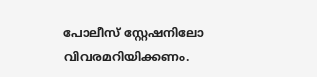പോലീസ് സ്റ്റേഷനിലോ വിവരമറിയിക്കണം.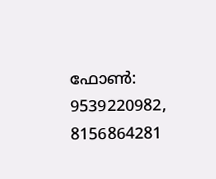ഫോൺ: 9539220982, 8156864281